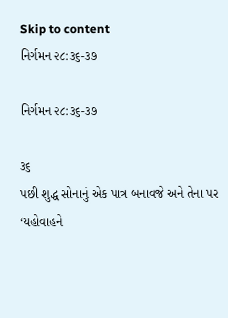Skip to content
નિર્ગમન ૨૮:૩૬-૩૭

નિર્ગમન ૨૮:૩૬-૩૭

૩૬
પછી શુદ્ધ સોનાનું એક પાત્ર બનાવજે અને તેના પર ‘યહોવાહને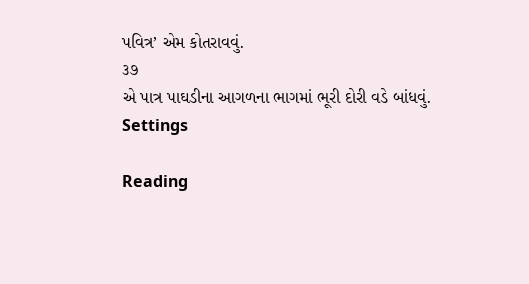પવિત્ર’ એમ કોતરાવવું.
૩૭
એ પાત્ર પાઘડીના આગળના ભાગમાં ભૂરી દોરી વડે બાંધવું.
Settings

Reading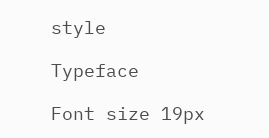style

Typeface

Font size 19px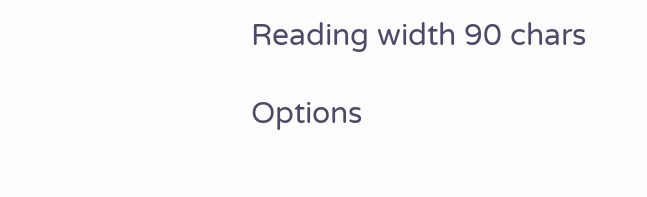Reading width 90 chars

Options